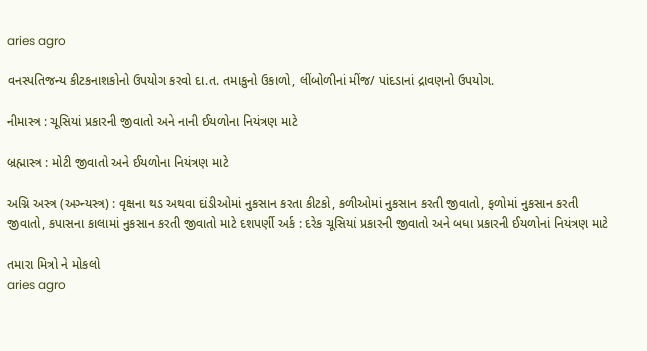aries agro

વનસ્પતિજન્ય કીટકનાશકોનો ઉપયોગ કરવો દા.ત. તમાકુનો ઉકાળો, લીંબોળીનાં મીંજ/ પાંદડાનાં દ્રાવણનો ઉપયોગ.

નીમાસ્ત્ર : ચૂસિયાં પ્રકારની જીવાતો અને નાની ઈયળોના નિયંત્રણ માટે

બ્રહ્માસ્ત્ર : મોટી જીવાતો અને ઈયળોના નિયંત્રણ માટે

અગ્નિ અસ્ત્ર (અગ્ન્યસ્ત્ર) : વૃક્ષના થડ અથવા દાંડીઓમાં નુકસાન કરતા કીટકો, કળીઓમાં નુકસાન કરતી જીવાતો, ફળોમાં નુકસાન કરતી જીવાતો, કપાસના કાલામાં નુકસાન કરતી જીવાતો માટે દશપર્ણી અર્ક : દરેક ચૂસિયાં પ્રકારની જીવાતો અને બધા પ્રકારની ઈયળોનાં નિયંત્રણ માટે

તમારા મિત્રો ને મોકલો
aries agro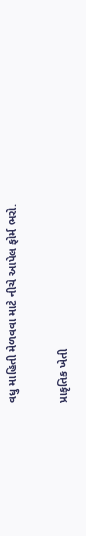વધુ માહિતી મેળવવા માટે નીચે આપેલ ફોર્મ ભરો.

પ્રાકૃતિક ખેતી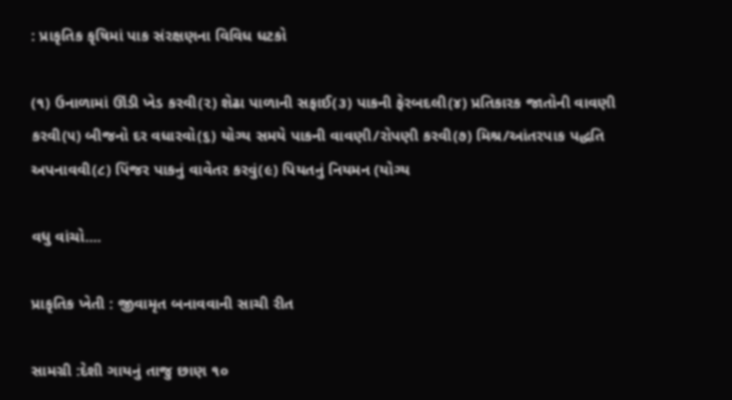: પ્રાકૃતિક કૃષિમાં પાક સંરક્ષણના વિવિધ ધટકો

(૧) ઉનાળામાં ઊંડી ખેડ કરવી(૨) શેઢા પાળાની સફાઈ(૩) પાકની ફેરબદલી(૪) પ્રતિકારક જાતોની વાવણી કરવી(૫) બીજનો દર વધારવો(૬) યોગ્ય સમયે પાકની વાવણી/રોપણી કરવી(૭) મિશ્ર/આંતરપાક પદ્ધતિ અપનાવવી(૮) પિંજર પાકનું વાવેતર કરવું(૯) પિયતનું નિયમન (યોગ્ય

વધુ વાંચો....

પ્રાકૃતિક ખેતી : જીવામૃત બનાવવાની સાચી રીત

સામગ્રી :દેશી ગાયનું તાજુ છાણ ૧૦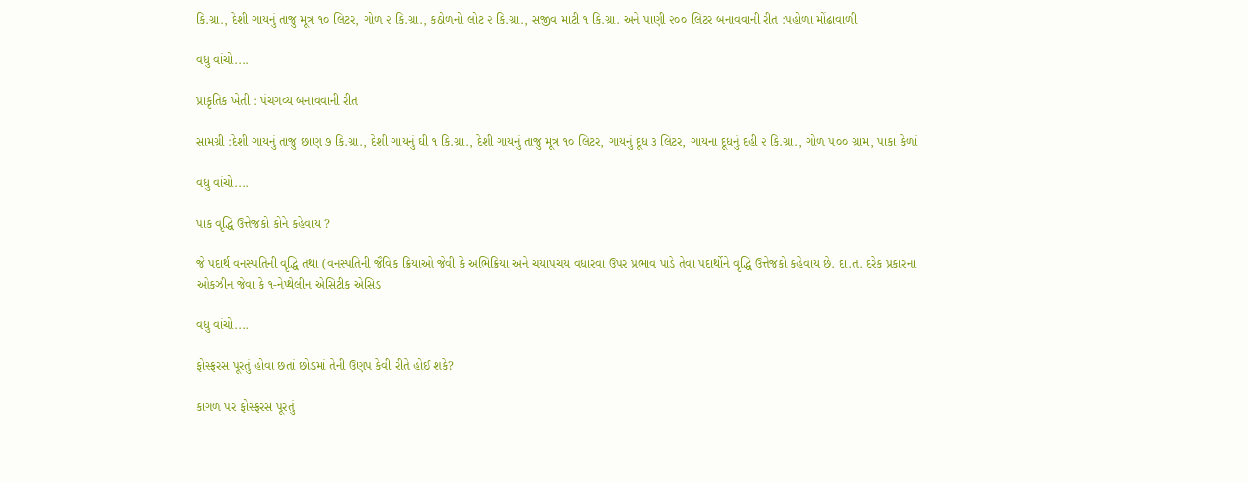કિ.ગ્રા., દેશી ગાયનું તાજુ મૂત્ર ૧૦ લિટર, ગોળ ૨ કિ.ગ્રા., કઠોળનો લોટ ૨ કિ.ગ્રા., સજીવ માટી ૧ કિ.ગ્રા. અને પાણી ૨૦૦ લિટર બનાવવાની રીત :પહોળા મોંઢાવાળી

વધુ વાંચો....

પ્રાકૃતિક ખેતી : પંચગવ્ય બનાવવાની રીત

સામગ્રી :દેશી ગાયનું તાજુ છાણ ૭ કિ.ગ્રા., દેશી ગાયનું ઘી ૧ કિ.ગ્રા., દેશી ગાયનું તાજુ મૂત્ર ૧૦ લિટર, ગાયનું દૂધ ૩ લિટર, ગાયના દૂધનું દહી ૨ કિ.ગ્રા., ગોળ ૫૦૦ ગ્રામ, પાકા કેળાં

વધુ વાંચો....

પાક વૃદ્ધિ ઉત્તેજકો કોને કહેવાય ?

જે પદાર્થ વનસ્પતિની વૃદ્ધિ તથા (વનસ્પતિની જૈવિક ક્રિયાઓ જેવી કે અભિક્રિયા અને ચયાપચય વધારવા ઉપર પ્રભાવ પાડે તેવા પદાર્થોને વૃદ્ધિ ઉત્તેજકો કહેવાય છે. દા.ત. દરેક પ્રકારના ઓકઝીન જેવા કે ૧-નેપ્થેલીન એસિટીક એસિડ

વધુ વાંચો....

ફોસ્ફરસ પૂરતું હોવા છતાં છોડમાં તેની ઉણપ કેવી રીતે હોઈ શકે?

કાગળ પર ફોસ્ફરસ પૂરતું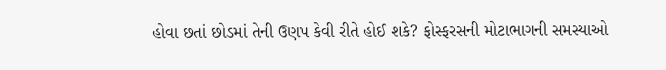હોવા છતાં છોડમાં તેની ઉણપ કેવી રીતે હોઈ શકે? ફોસ્ફરસની મોટાભાગની સમસ્યાઓ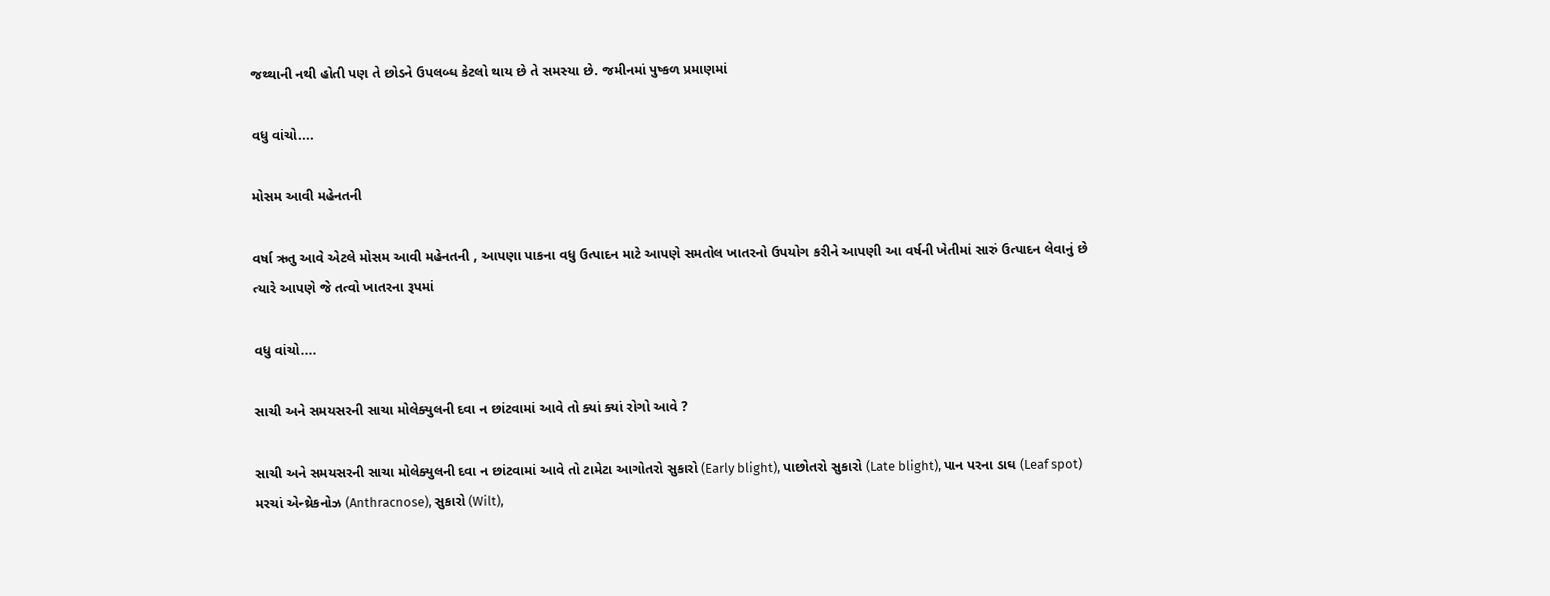જથ્થાની નથી હોતી પણ તે છોડને ઉપલબ્ધ કેટલો થાય છે તે સમસ્યા છે. જમીનમાં પુષ્કળ પ્રમાણમાં

વધુ વાંચો....

મોસમ આવી મહેનતની

વર્ષા ઋતુ આવે એટલે મોસમ આવી મહેનતની , આપણા પાકના વધુ ઉત્પાદન માટે આપણે સમતોલ ખાતરનો ઉપયોગ કરીને આપણી આ વર્ષની ખેતીમાં સારું ઉત્પાદન લેવાનું છે ત્યારે આપણે જે તત્વો ખાતરના રૂપમાં

વધુ વાંચો....

સાચી અને સમયસરની સાચા મોલેક્યુલની દવા ન છાંટવામાં આવે તો ક્યાં ક્યાં રોગો આવે ?

સાચી અને સમયસરની સાચા મોલેક્યુલની દવા ન છાંટવામાં આવે તો ટામેટા આગોતરો સુકારો (Early blight), પાછોતરો સુકારો (Late blight), પાન પરના ડાઘ (Leaf spot) મરચાં એન્થ્રેકનોઝ (Anthracnose), સુકારો (Wilt),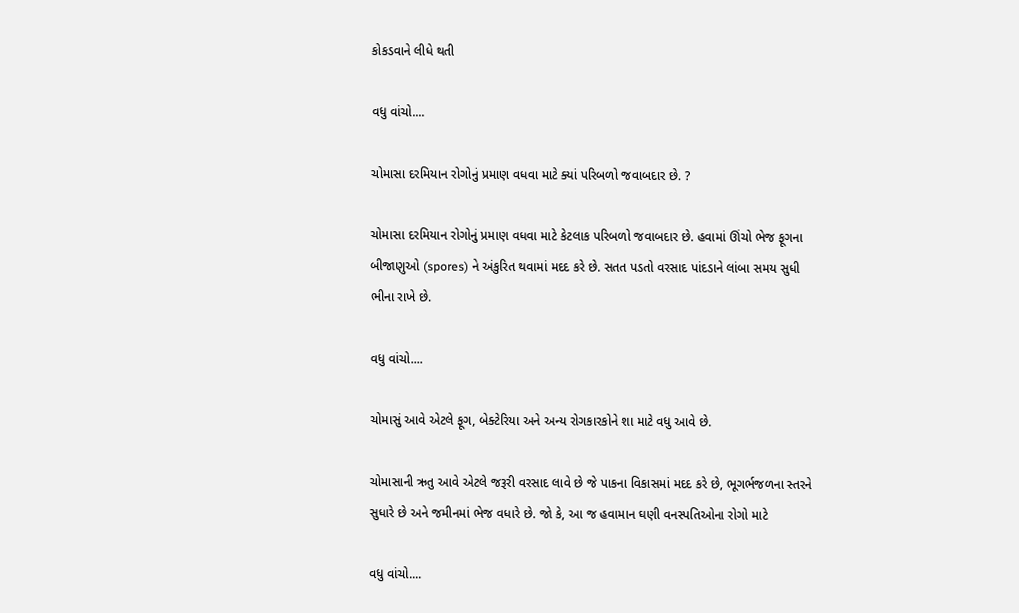કોકડવાને લીધે થતી

વધુ વાંચો....

ચોમાસા દરમિયાન રોગોનું પ્રમાણ વધવા માટે ક્યાં પરિબળો જવાબદાર છે. ?

ચોમાસા દરમિયાન રોગોનું પ્રમાણ વધવા માટે કેટલાક પરિબળો જવાબદાર છે. હવામાં ઊંચો ભેજ ફૂગના બીજાણુઓ (spores) ને અંકુરિત થવામાં મદદ કરે છે. સતત પડતો વરસાદ પાંદડાને લાંબા સમય સુધી ભીના રાખે છે.

વધુ વાંચો....

ચોમાસું આવે એટલે ફૂગ, બેક્ટેરિયા અને અન્ય રોગકારકોને શા માટે વધુ આવે છે.

ચોમાસાની ઋતુ આવે એટલે જરૂરી વરસાદ લાવે છે જે પાકના વિકાસમાં મદદ કરે છે, ભૂગર્ભજળના સ્તરને સુધારે છે અને જમીનમાં ભેજ વધારે છે. જો કે, આ જ હવામાન ઘણી વનસ્પતિઓના રોગો માટે

વધુ વાંચો....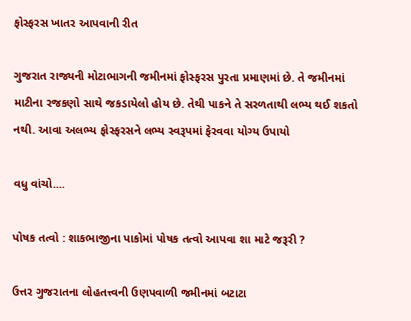ફોસ્ફરસ ખાતર આપવાની રીત

ગુજરાત રાજ્યની મોટાભાગની જમીનમાં ફોસ્ફરસ પુરતા પ્રમાણમાં છે. તે જમીનમાં માટીના રજકણો સાથે જકડાયેલો હોય છે. તેથી પાકને તે સરળતાથી લભ્ય થઈ શકતો નથી. આવા અલભ્ય ફોસ્ફરસને લભ્ય સ્વરૂપમાં ફેરવવા યોગ્ય ઉપાયો

વધુ વાંચો....

પોષક તત્વો : શાકભાજીના પાકોમાં પોષક તત્વો આપવા શા માટે જરૂરી ?

ઉત્તર ગુજરાતના લોહતત્ત્વની ઉણપવાળી જમીનમાં બટાટા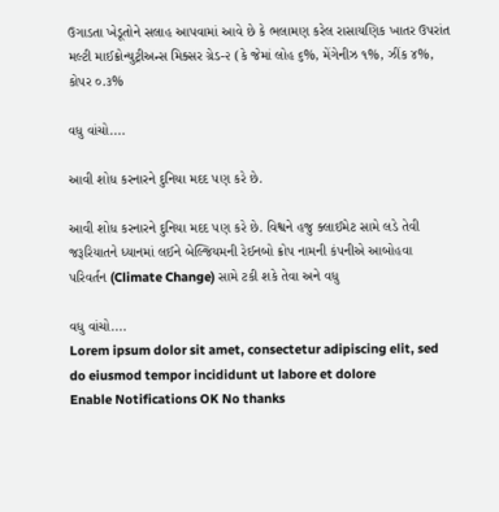ઉગાડતા ખેડૂતોને સલાહ આપવામાં આવે છે કે ભલામણ કરેલ રાસાયણિક ખાતર ઉપરાંત મલ્ટી માઈક્રોન્યુટ્રીઅન્સ મિક્સર ગ્રેડ-૨ (કે જેમાં લોહ ૬%, મેંગેનીઝ ૧%, ઝીંક ૪%, કોપર ૦.૩%

વધુ વાંચો....

આવી શોધ કરનારને દુનિયા મદદ પણ કરે છે.

આવી શોધ કરનારને દુનિયા મદદ પણ કરે છે. વિશ્વને હજુ ક્લાઈમેટ સામે લડે તેવી જરૂરિયાતને ધ્યાનમાં લઈને બેલ્જિયમની રેઈનબો ક્રોપ નામની કંપનીએ આબોહવા પરિવર્તન (Climate Change) સામે ટકી શકે તેવા અને વધુ

વધુ વાંચો....
Lorem ipsum dolor sit amet, consectetur adipiscing elit, sed do eiusmod tempor incididunt ut labore et dolore
Enable Notifications OK No thanks